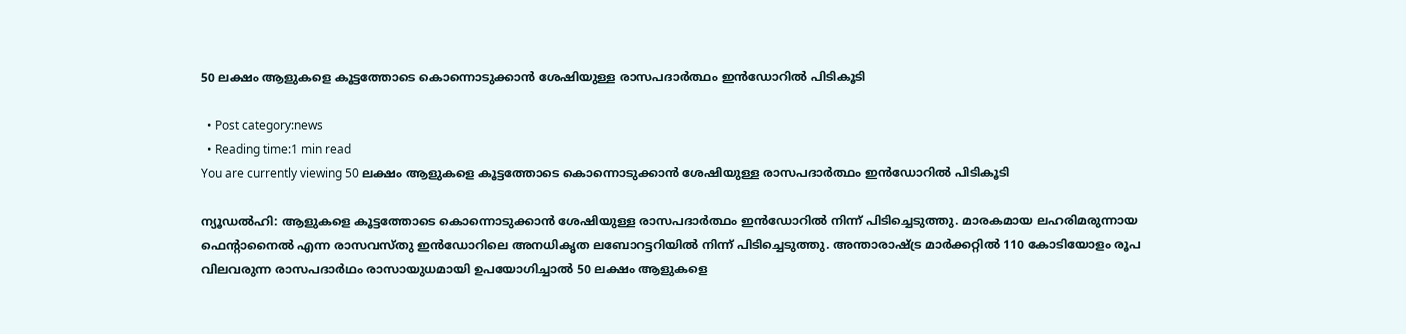50 ലക്ഷം ആളുകളെ കൂട്ടത്തോടെ കൊന്നൊടുക്കാന്‍ ശേഷിയുള്ള രാസപദാര്‍ത്ഥം ഇന്‍ഡോറില്‍ പിടികൂടി

  • Post category:news
  • Reading time:1 min read
You are currently viewing 50 ലക്ഷം ആളുകളെ കൂട്ടത്തോടെ കൊന്നൊടുക്കാന്‍ ശേഷിയുള്ള രാസപദാര്‍ത്ഥം ഇന്‍ഡോറില്‍ പിടികൂടി

ന്യൂഡല്‍ഹി: ആളുകളെ കൂട്ടത്തോടെ കൊന്നൊടുക്കാന്‍ ശേഷിയുള്ള രാസപദാര്‍ത്ഥം ഇന്‍ഡോറില്‍ നിന്ന് പിടിച്ചെടുത്തു. മാരകമായ ലഹരിമരുന്നായ ഫെന്റാനൈല്‍ എന്ന രാസവസ്തു ഇന്‍ഡോറിലെ അനധികൃത ലബോറട്ടറിയില്‍ നിന്ന് പിടിച്ചെടുത്തു. അന്താരാഷ്ട്ര മാര്‍ക്കറ്റില്‍ 110 കോടിയോളം രൂപ വിലവരുന്ന രാസപദാര്‍ഥം രാസായുധമായി ഉപയോഗിച്ചാല്‍ 50 ലക്ഷം ആളുകളെ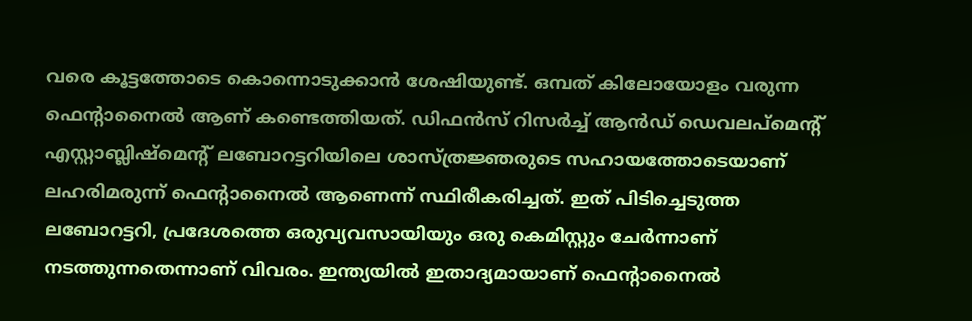വരെ കൂട്ടത്തോടെ കൊന്നൊടുക്കാന്‍ ശേഷിയുണ്ട്. ഒമ്പത് കിലോയോളം വരുന്ന ഫെന്റാനൈല്‍ ആണ് കണ്ടെത്തിയത്. ഡിഫന്‍സ് റിസര്‍ച്ച് ആന്‍ഡ് ഡെവലപ്മെന്റ് എസ്റ്റാബ്ലിഷ്മെന്റ് ലബോറട്ടറിയിലെ ശാസ്ത്രജ്ഞരുടെ സഹായത്തോടെയാണ് ലഹരിമരുന്ന് ഫെന്റാനൈല്‍ ആണെന്ന് സ്ഥിരീകരിച്ചത്. ഇത് പിടിച്ചെടുത്ത ലബോറട്ടറി, പ്രദേശത്തെ ഒരുവ്യവസായിയും ഒരു കെമിസ്റ്റും ചേര്‍ന്നാണ് നടത്തുന്നതെന്നാണ് വിവരം. ഇന്ത്യയില്‍ ഇതാദ്യമായാണ് ഫെന്റാനൈല്‍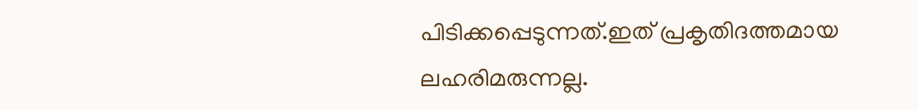പിടിക്കപ്പെടുന്നത്.ഇത് പ്രകൃതിദത്തമായ ലഹരിമരുന്നല്ല.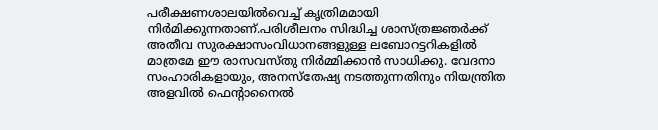പരീക്ഷണശാലയില്‍വെച്ച് കൃത്രിമമായി നിര്‍മിക്കുന്നതാണ്.പരിശീലനം സിദ്ധിച്ച ശാസ്ത്രജ്ഞര്‍ക്ക് അതീവ സുരക്ഷാസംവിധാനങ്ങളുള്ള ലബോറട്ടറികളില്‍ മാത്രമേ ഈ രാസവസ്തു നിര്‍മ്മിക്കാന്‍ സാധിക്കു. വേദനാ സംഹാരികളായും, അനസ്തേഷ്യ നടത്തുന്നതിനും നിയന്ത്രിത അളവില്‍ ഫെന്റാനൈല്‍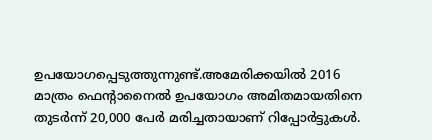ഉപയോഗപ്പെടുത്തുന്നുണ്ട്.അമേരിക്കയില്‍ 2016 മാത്രം ഫെന്റാനൈല്‍ ഉപയോഗം അമിതമായതിനെ തുടര്‍ന്ന് 20,000 പേര്‍ മരിച്ചതായാണ് റിപ്പോര്‍ട്ടുകള്‍.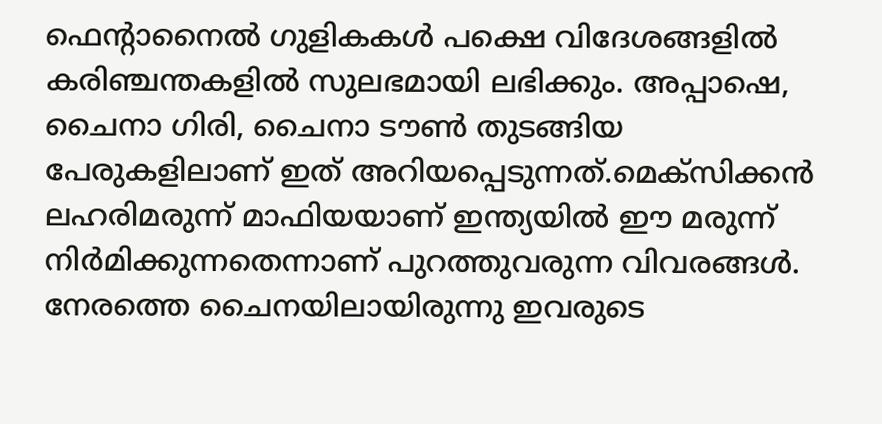ഫെന്റാനൈല്‍ ഗുളികകള്‍ പക്ഷെ വിദേശങ്ങളില്‍ കരിഞ്ചന്തകളില്‍ സുലഭമായി ലഭിക്കും. അപ്പാഷെ, ചൈനാ ഗിരി, ചൈനാ ടൗണ്‍ തുടങ്ങിയ പേരുകളിലാണ് ഇത് അറിയപ്പെടുന്നത്.മെക്സിക്കന്‍ ലഹരിമരുന്ന് മാഫിയയാണ് ഇന്ത്യയില്‍ ഈ മരുന്ന് നിര്‍മിക്കുന്നതെന്നാണ് പുറത്തുവരുന്ന വിവരങ്ങള്‍. നേരത്തെ ചൈനയിലായിരുന്നു ഇവരുടെ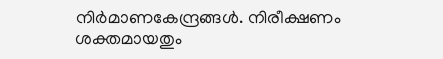നിര്‍മാണകേന്ദ്രങ്ങള്‍. നിരീക്ഷണം ശക്തമായതും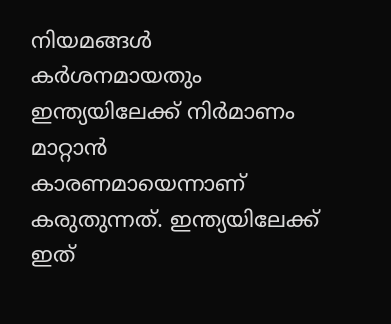നിയമങ്ങള്‍ കര്‍ശനമായതും ഇന്ത്യയിലേക്ക് നിര്‍മാണം മാറ്റാന്‍ കാരണമായെന്നാണ് കരുതുന്നത്. ഇന്ത്യയിലേക്ക് ഇത്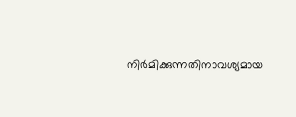നിര്‍മിക്കുന്നതിനാവശ്യമായ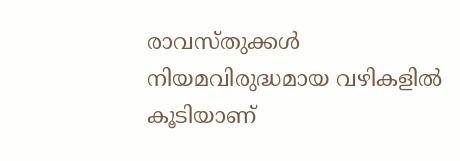രാവസ്തുക്കള്‍ നിയമവിരുദ്ധമായ വഴികളില്‍ കൂടിയാണ്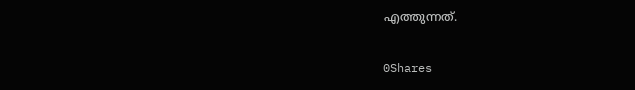എത്തുന്നത്.

0Shares